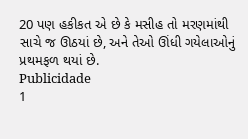20 પણ હકીકત એ છે કે મસીહ તો મરણમાંથી સાચે જ ઊઠયાં છે, અને તેઓ ઊંધી ગયેલાઓનું પ્રથમફળ થયાં છે.
Publicidade
1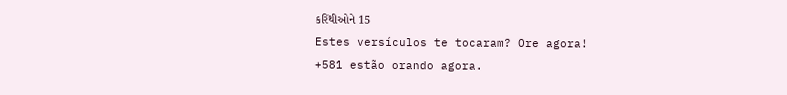કરિંથીઓને 15
Estes versículos te tocaram? Ore agora!
+581 estão orando agora.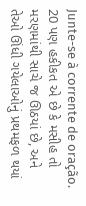Junte-se à corrente de oração.
20 પણ હકીકત એ છે કે મસીહ તો મરણમાંથી સાચે જ ઊઠયાં છે, અને તેઓ ઊંધી ગયેલાઓનું પ્રથમફળ થયાં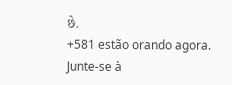છે.
+581 estão orando agora.
Junte-se à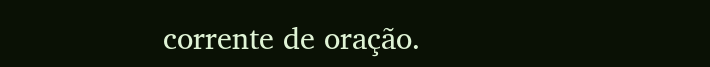corrente de oração.